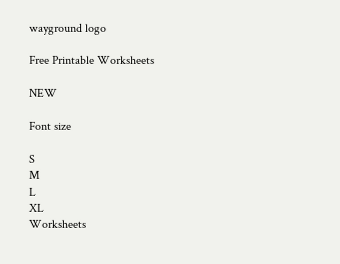wayground logo

Free Printable Worksheets

NEW

Font size

S
M
L
XL
Worksheets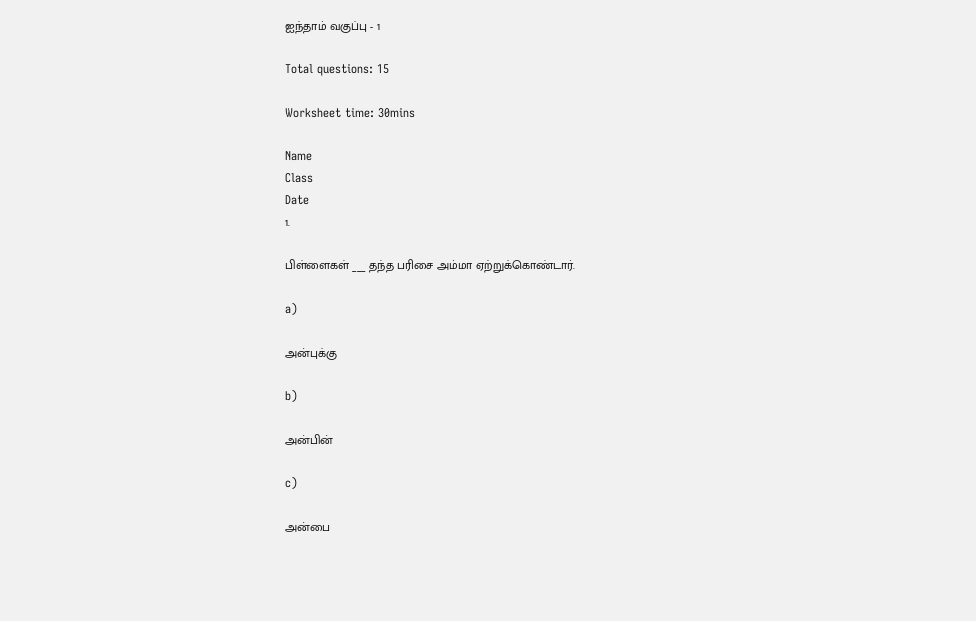ஐந்தாம் வகுப்பு - 1

Total questions: 15

Worksheet time: 30mins

Name
Class
Date
1.

பிள்ளைகள் ___ தந்த பரிசை அம்மா ஏற்றுக்கொண்டார்.

a)

அன்புக்கு

b)

அன்பின்

c)

அன்பை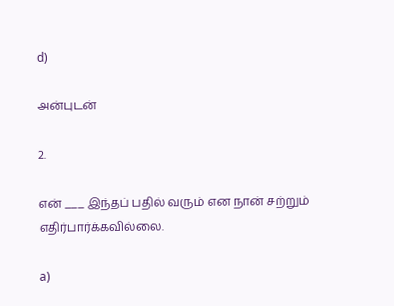d)

அன்புடன்

2.

என் ___ இந்தப் பதில் வரும் என நான் சற்றும் எதிர்பார்க்கவில்லை.

a)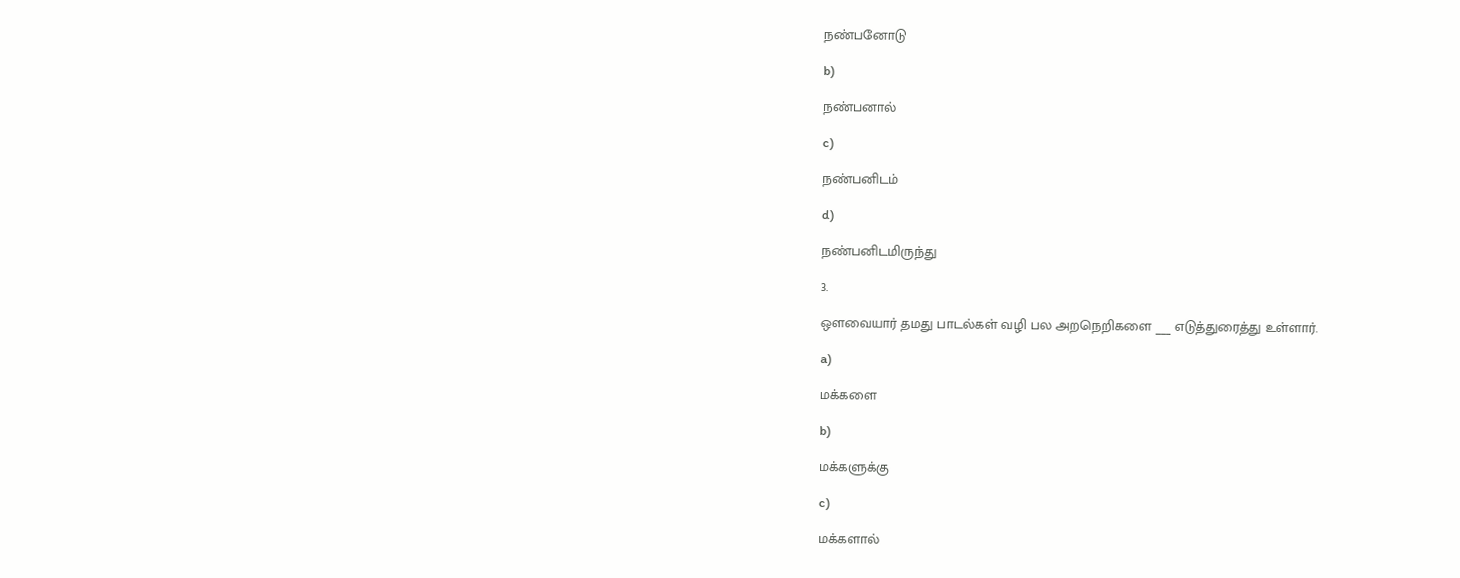நண்பனோடு

b)

நண்பனால்

c)

நண்பனிடம்

d)

நண்பனிடமிருந்து

3.

ஔவையார் தமது பாடல்கள் வழி பல அறநெறிகளை ___ எடுத்துரைத்து உள்ளார்.

a)

மக்களை

b)

மக்களுக்கு

c)

மக்களால்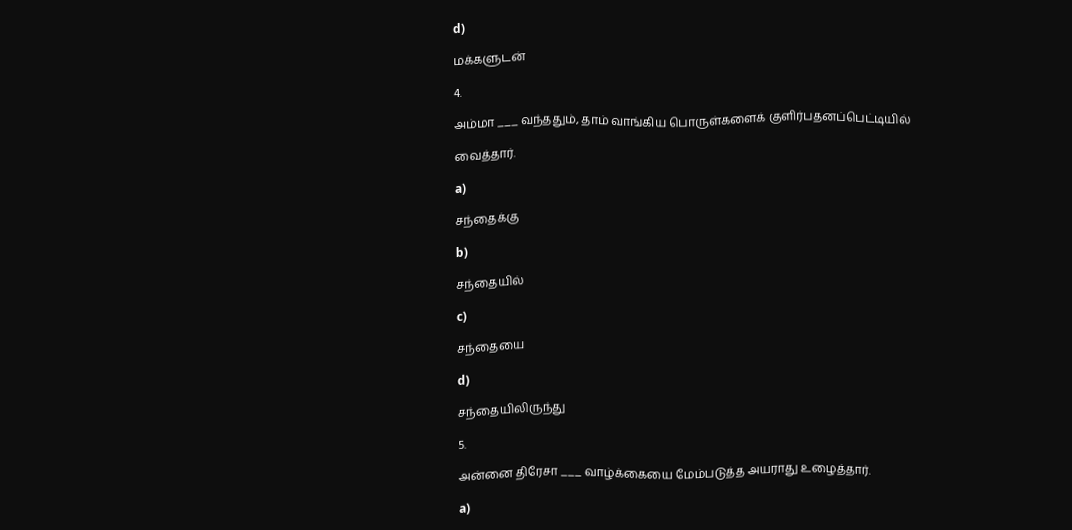d)

மக்களுடன்

4.

அம்மா ___ வந்ததும், தாம் வாங்கிய பொருள்களைக் குளிர்பதனப்பெட்டியில்

வைத்தார்.

a)

சந்தைக்கு

b)

சந்தையில்

c)

சந்தையை

d)

சந்தையிலிருந்து

5.

அன்னை திரேசா ___ வாழ்க்கையை மேம்படுத்த அயராது உழைத்தார்.

a)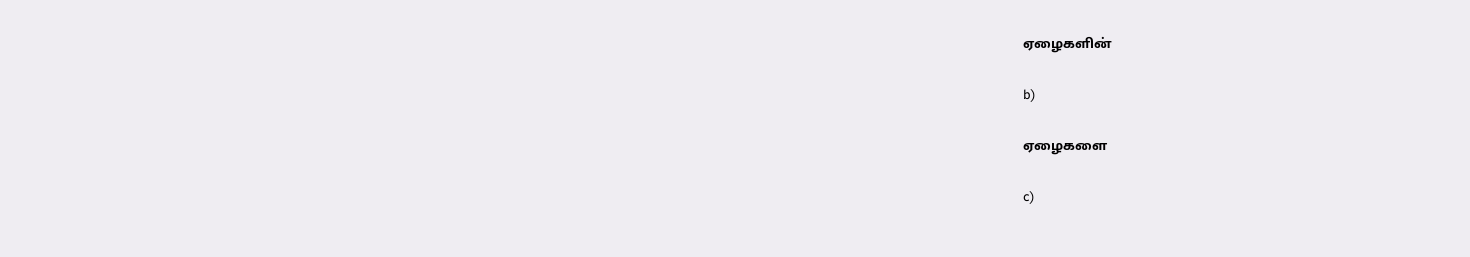ஏழைகளின்

b)

ஏழைகளை

c)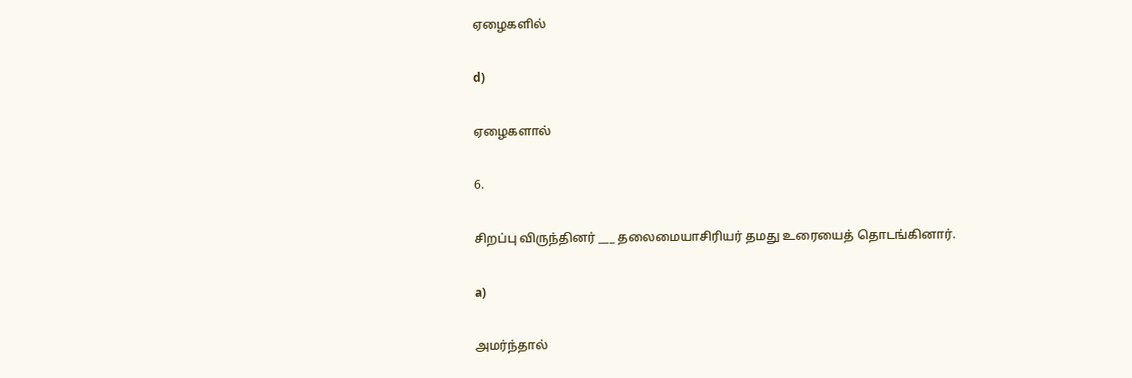ஏழைகளில்

d)

ஏழைகளால்

6.

சிறப்பு விருந்தினர் ___ தலைமையாசிரியர் தமது உரையைத் தொடங்கினார்.

a)

அமர்ந்தால்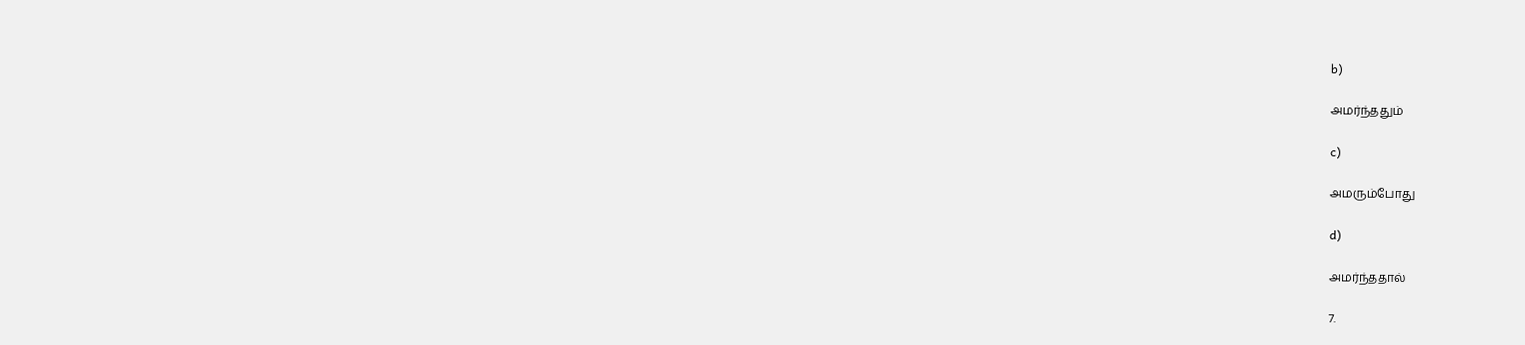b)

அமர்ந்ததும்

c)

அமரும்போது

d)

அமர்ந்ததால்

7.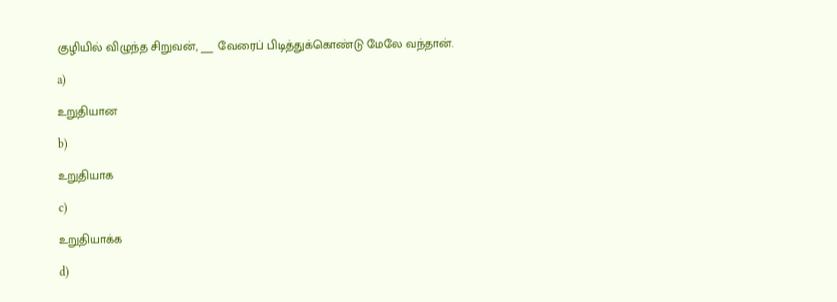குழியில் விழுந்த சிறுவன், ___ வேரைப் பிடித்துக்கொண்டு மேலே வந்தான்.

a)

உறுதியான

b)

உறுதியாக

c)

உறுதியாக்க

d)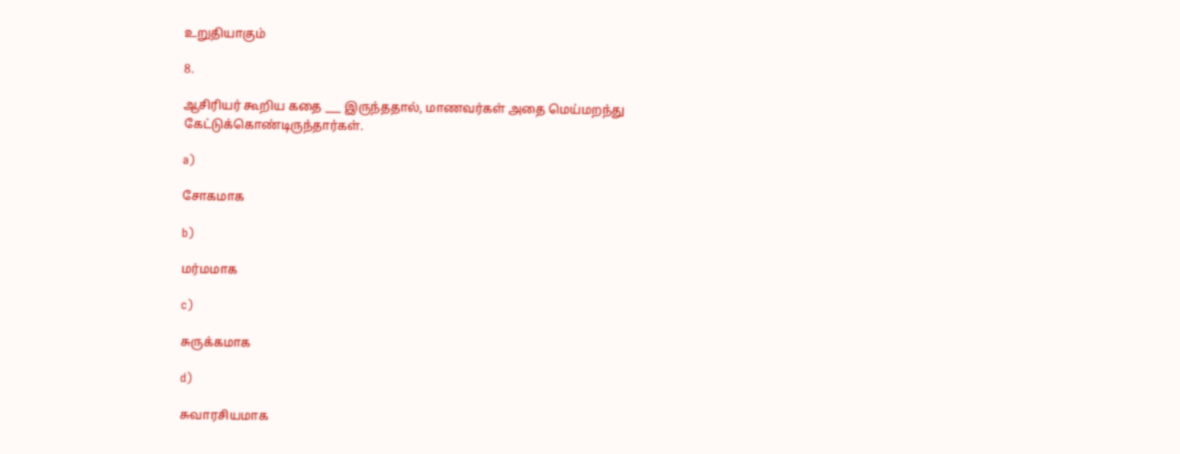உறுதியாகும்

8.

ஆசிரியர் கூறிய கதை ___ இருந்ததால், மாணவர்கள் அதை மெய்மறந்து கேட்டுக்கொண்டிருந்தார்கள்.

a)

சோகமாக

b)

மர்மமாக

c)

சுருக்கமாக

d)

சுவாரசியமாக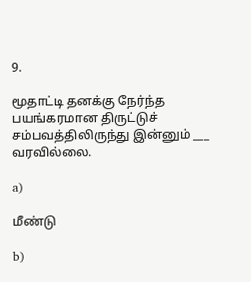9.

மூதாட்டி தனக்கு நேர்ந்த பயங்கரமான திருட்டுச் சம்பவத்திலிருந்து இன்னும் ___ வரவில்லை.

a)

மீண்டு

b)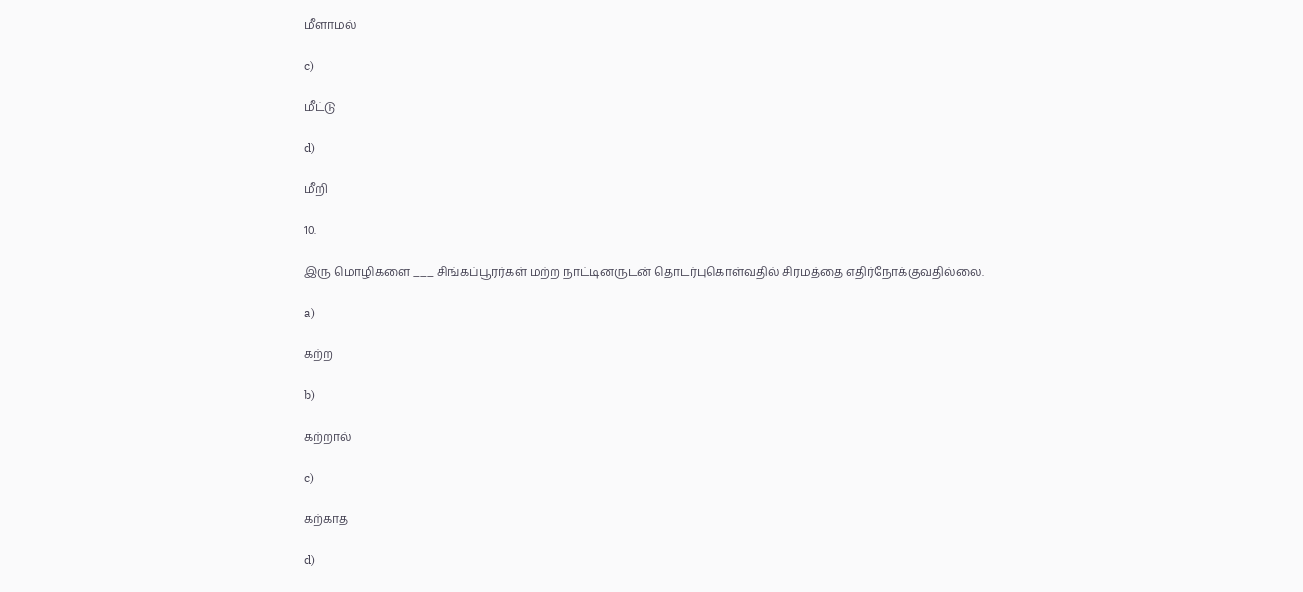மீளாமல்

c)

மீட்டு

d)

மீறி

10.

இரு மொழிகளை ___ சிங்கப்பூரர்கள் மற்ற நாட்டினருடன் தொடர்புகொள்வதில் சிரமத்தை எதிர்நோக்குவதில்லை.

a)

கற்ற

b)

கற்றால்

c)

கற்காத

d)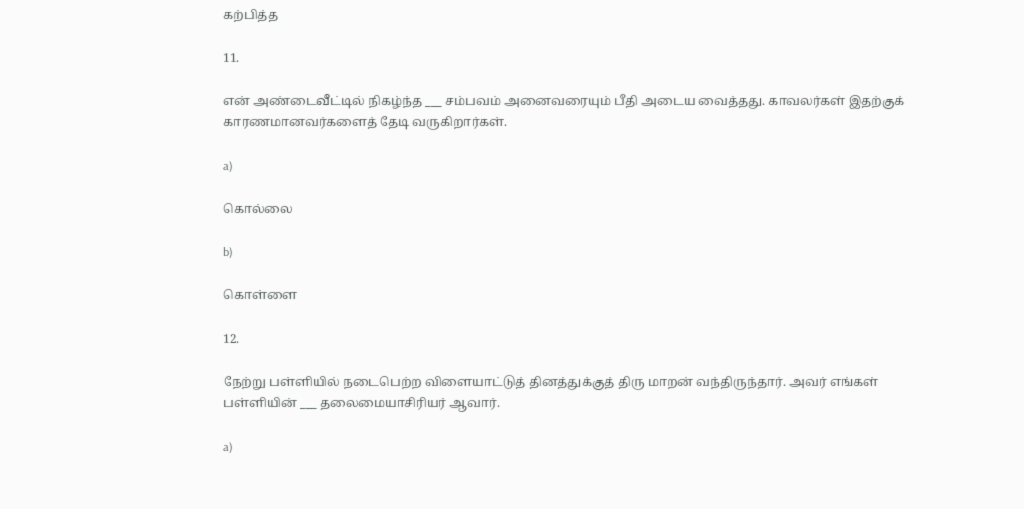கற்பித்த

11.

என் அண்டைவீட்டில் நிகழ்ந்த ___ சம்பவம் அனைவரையும் பீதி அடைய வைத்தது. காவலர்கள் இதற்குக் காரணமானவர்களைத் தேடி வருகிறார்கள்.

a)

கொல்லை

b)

கொள்ளை

12.

நேற்று பள்ளியில் நடைபெற்ற விளையாட்டுத் தினத்துக்குத் திரு மாறன் வந்திருந்தார். அவர் எங்கள் பள்ளியின் ___ தலைமையாசிரியர் ஆவார்.

a)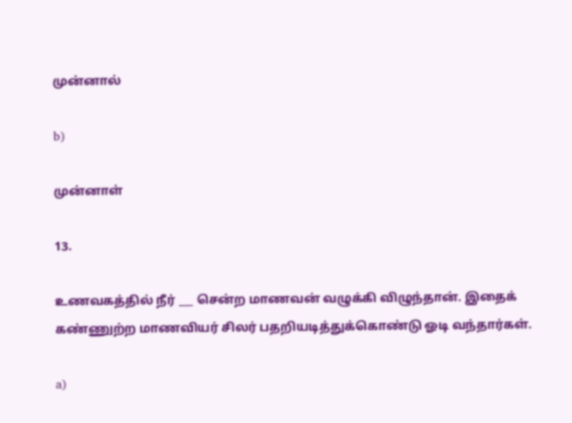முன்னால்

b)

முன்னாள்

13.

உணவகத்தில் நீர் ___ சென்ற மாணவன் வழுக்கி விழுந்தான். இதைக் கண்ணுற்ற மாணவியர் சிலர் பதறியடித்துக்கொண்டு ஓடி வந்தார்கள்.

a)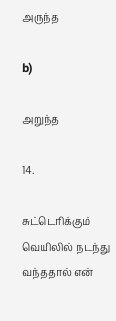அருந்த

b)

அறுந்த

14.

சுட்டெரிக்கும் வெயிலில் நடந்து வந்ததால் என்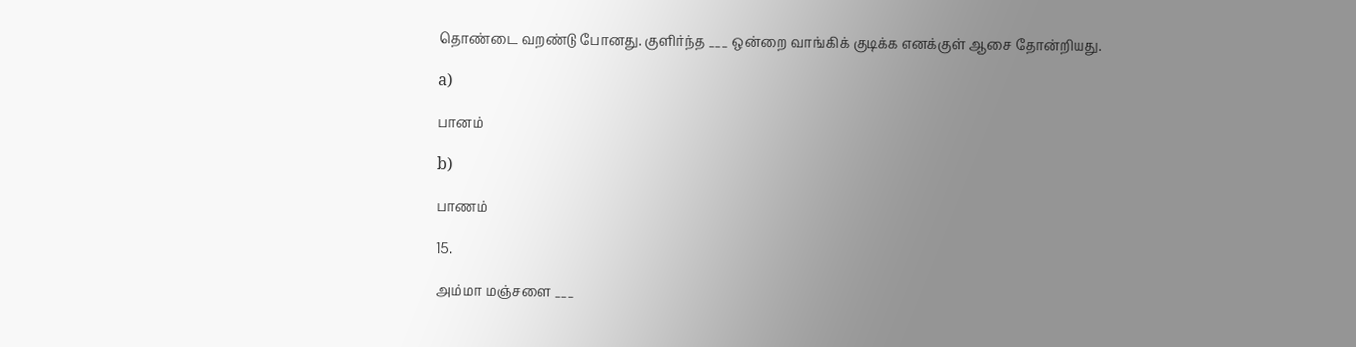தொண்டை வறண்டு போனது. குளிர்ந்த ___ ஒன்றை வாங்கிக் குடிக்க எனக்குள் ஆசை தோன்றியது.

a)

பானம்

b)

பாணம்

15.

அம்மா மஞ்சளை ___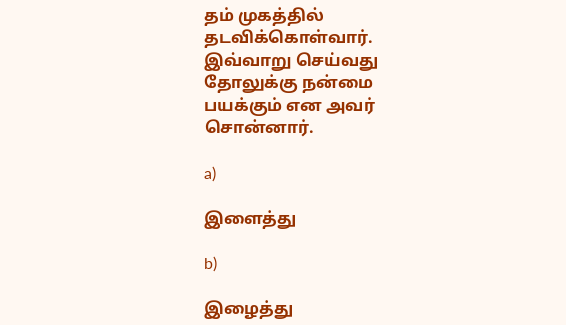தம் முகத்தில் தடவிக்கொள்வார். இவ்வாறு செய்வது தோலுக்கு நன்மை பயக்கும் என அவர் சொன்னார்.

a)

இளைத்து

b)

இழைத்து